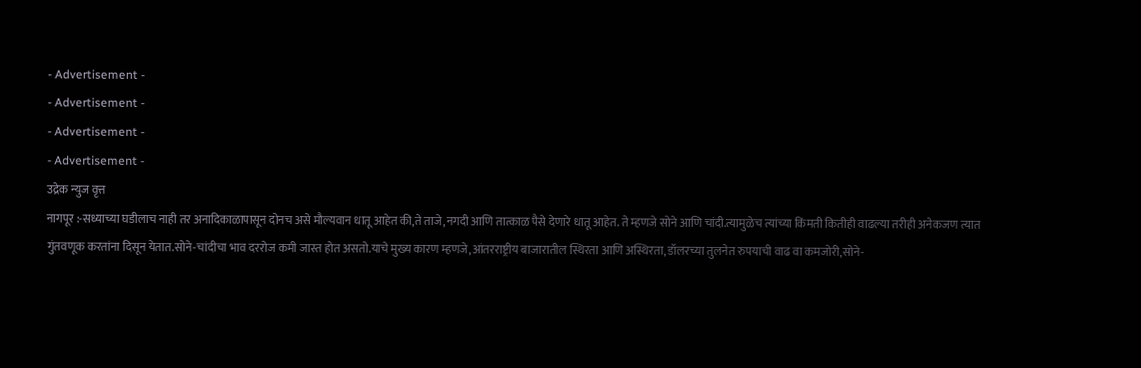- Advertisement -
- Advertisement -
- Advertisement -
- Advertisement -
उद्रेक न्युज वृत्त
नागपूर :-सध्याच्या घडीलाच नाही तर अनादिकाळापासून दोनच असे मौल्यवान धातू आहेत की,ते ताजे,नगदी आणि तात्काळ पैसे देणारे धातू आहेत. ते म्हणजे सोने आणि चांदी.त्यामुळेच त्यांच्या किंमती कितीही वाढल्या तरीही अनेकजण त्यात गुंतवणूक करतांना दिसून येतात.सोने-चांदीचा भाव दररोज कमी जास्त होत असतो.याचे मुख्य कारण म्हणजे,आंतरराष्ट्रीय बाजारातील स्थिरता आणि अस्थिरता, डॉलरच्या तुलनेत रुपयाची वाढ वा कमजोरी,सोने-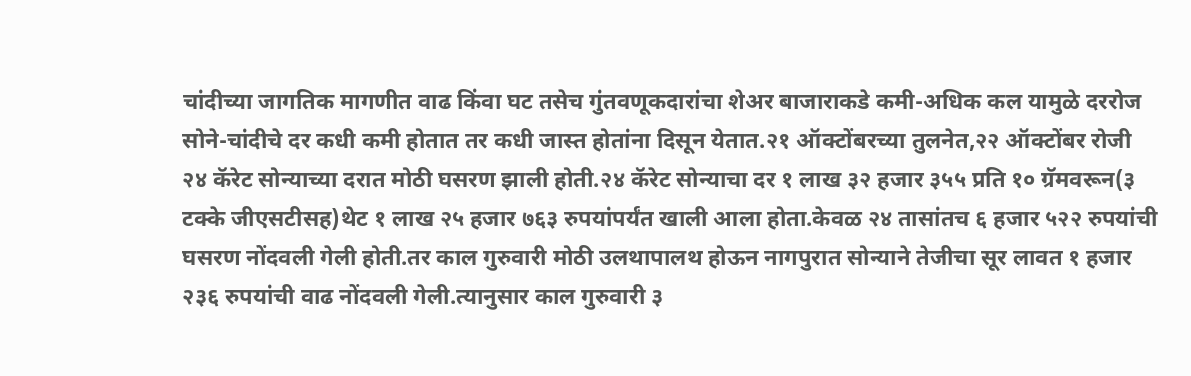चांदीच्या जागतिक मागणीत वाढ किंवा घट तसेच गुंतवणूकदारांचा शेअर बाजाराकडे कमी-अधिक कल यामुळे दररोज सोने-चांदीचे दर कधी कमी होतात तर कधी जास्त होतांना दिसून येतात.२१ ऑक्टोंबरच्या तुलनेत,२२ ऑक्टोंबर रोजी २४ कॅरेट सोन्याच्या दरात मोठी घसरण झाली होती.२४ कॅरेट सोन्याचा दर १ लाख ३२ हजार ३५५ प्रति १० ग्रॅमवरून(३ टक्के जीएसटीसह)थेट १ लाख २५ हजार ७६३ रुपयांपर्यंत खाली आला होता.केवळ २४ तासांतच ६ हजार ५२२ रुपयांची घसरण नोंदवली गेली होती.तर काल गुरुवारी मोठी उलथापालथ होऊन नागपुरात सोन्याने तेजीचा सूर लावत १ हजार २३६ रुपयांची वाढ नोंदवली गेली.त्यानुसार काल गुरुवारी ३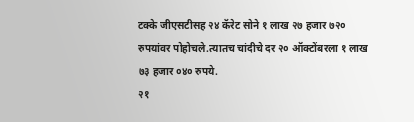टक्के जीएसटीसह २४ कॅरेट सोने १ लाख २७ हजार ७२० रुपयांवर पोहोचले.त्यातच चांदीचे दर २० ऑक्टोंबरला १ लाख ७३ हजार ०४० रुपये.
२१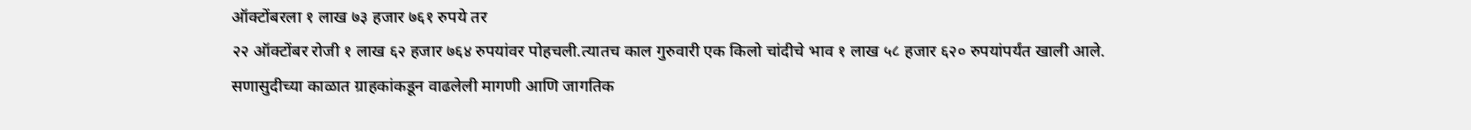ऑक्टोंबरला १ लाख ७३ हजार ७६१ रुपये तर
२२ ऑक्टोंबर रोजी १ लाख ६२ हजार ७६४ रुपयांवर पोहचली.त्यातच काल गुरुवारी एक किलो चांदीचे भाव १ लाख ५८ हजार ६२० रुपयांपर्यंत खाली आले.
सणासुदीच्या काळात ग्राहकांकडून वाढलेली मागणी आणि जागतिक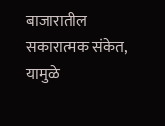बाजारातील सकारात्मक संकेत, यामुळे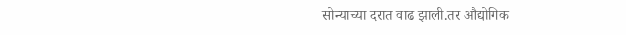सोन्याच्या दरात वाढ झाली.तर औद्योगिक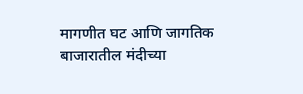मागणीत घट आणि जागतिक बाजारातील मंदीच्या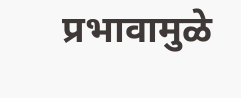प्रभावामुळे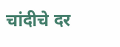चांदीचे दर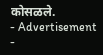कोसळले.
- Advertisement -